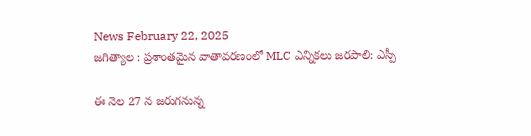News February 22, 2025
జగిత్యాల : ప్రశాంతమైన వాతావరణంలో MLC ఎన్నికలు జరపాలి: ఎస్పీ

ఈ నెల 27 న జరుగనున్న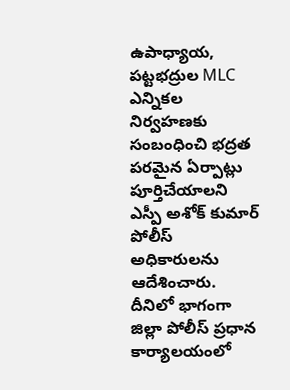ఉపాధ్యాయ, పట్టభద్రుల MLC ఎన్నికల నిర్వహణకు సంబంధించి భద్రత పరమైన ఏర్పాట్లు పూర్తిచేయాలని ఎస్పీ అశోక్ కుమార్ పోలీస్ అధికారులను ఆదేశించారు. దీనిలో భాగంగా జిల్లా పోలీస్ ప్రధాన కార్యాలయంలో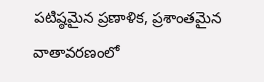పటిష్ఠమైన ప్రణాళిక, ప్రశాంతమైన వాతావరణంలో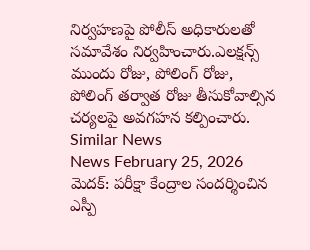నిర్వహణపై పోలీస్ అధికారులతో సమావేశం నిర్వహించారు.ఎలక్షన్స్ ముందు రోజు, పోలింగ్ రోజు, పోలింగ్ తర్వాత రోజు తీసుకోవాల్సిన చర్యలపై అవగహన కల్పించారు.
Similar News
News February 25, 2026
మెదక్: పరీక్షా కేంద్రాల సందర్శించిన ఎస్పీ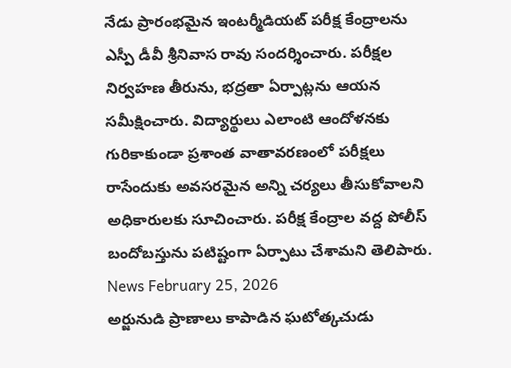నేడు ప్రారంభమైన ఇంటర్మీడియట్ పరీక్ష కేంద్రాలను ఎస్పీ డీవీ శ్రీనివాస రావు సందర్శించారు. పరీక్షల నిర్వహణ తీరును, భద్రతా ఏర్పాట్లను ఆయన సమీక్షించారు. విద్యార్థులు ఎలాంటి ఆందోళనకు గురికాకుండా ప్రశాంత వాతావరణంలో పరీక్షలు రాసేందుకు అవసరమైన అన్ని చర్యలు తీసుకోవాలని అధికారులకు సూచించారు. పరీక్ష కేంద్రాల వద్ద పోలీస్ బందోబస్తును పటిష్టంగా ఏర్పాటు చేశామని తెలిపారు.
News February 25, 2026
అర్జునుడి ప్రాణాలు కాపాడిన ఘటోత్కచుడు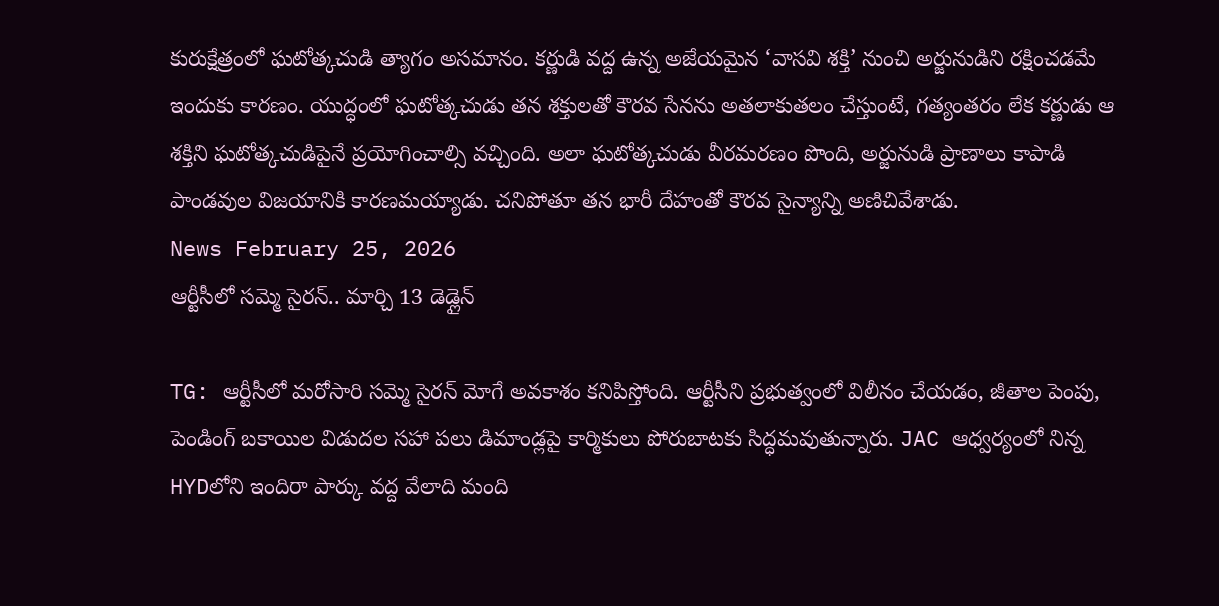కురుక్షేత్రంలో ఘటోత్కచుడి త్యాగం అసమానం. కర్ణుడి వద్ద ఉన్న అజేయమైన ‘వాసవి శక్తి’ నుంచి అర్జునుడిని రక్షించడమే ఇందుకు కారణం. యుద్ధంలో ఘటోత్కచుడు తన శక్తులతో కౌరవ సేనను అతలాకుతలం చేస్తుంటే, గత్యంతరం లేక కర్ణుడు ఆ శక్తిని ఘటోత్కచుడిపైనే ప్రయోగించాల్సి వచ్చింది. అలా ఘటోత్కచుడు వీరమరణం పొంది, అర్జునుడి ప్రాణాలు కాపాడి పాండవుల విజయానికి కారణమయ్యాడు. చనిపోతూ తన భారీ దేహంతో కౌరవ సైన్యాన్ని అణిచివేశాడు.
News February 25, 2026
ఆర్టీసీలో సమ్మె సైరన్.. మార్చి 13 డెడ్లైన్

TG: ఆర్టీసీలో మరోసారి సమ్మె సైరన్ మోగే అవకాశం కనిపిస్తోంది. ఆర్టీసీని ప్రభుత్వంలో విలీనం చేయడం, జీతాల పెంపు, పెండింగ్ బకాయిల విడుదల సహా పలు డిమాండ్లపై కార్మికులు పోరుబాటకు సిద్ధమవుతున్నారు. JAC ఆధ్వర్యంలో నిన్న HYDలోని ఇందిరా పార్కు వద్ద వేలాది మంది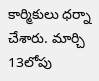కార్మికులు ధర్నా చేశారు. మార్చి 13లోపు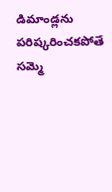డిమాండ్లను పరిష్కరించకపోతే సమ్మె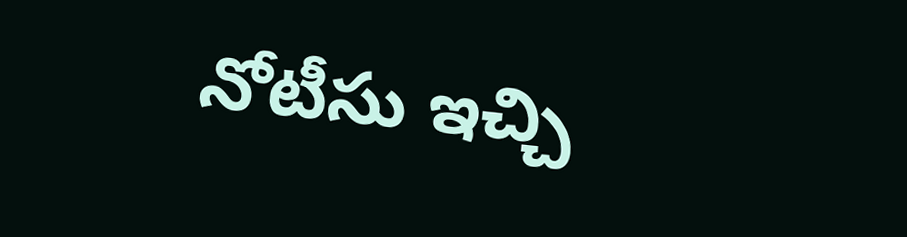నోటీసు ఇచ్చి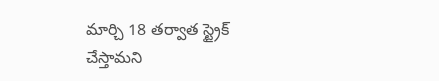మార్చి 18 తర్వాత స్ట్రైక్ చేస్తామని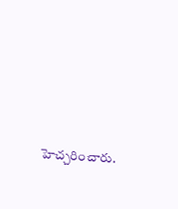హెచ్చరించారు.